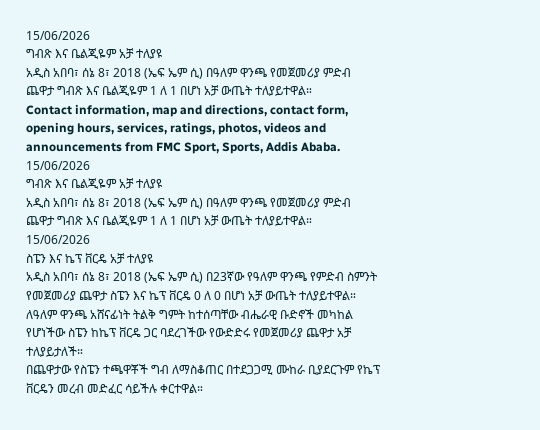15/06/2026
ግብጽ እና ቤልጂዬም አቻ ተለያዩ
አዲስ አበባ፣ ሰኔ 8፣ 2018 (ኤፍ ኤም ሲ) በዓለም ዋንጫ የመጀመሪያ ምድብ ጨዋታ ግብጽ እና ቤልጂዬም 1 ለ 1 በሆነ አቻ ውጤት ተለያይተዋል።
Contact information, map and directions, contact form, opening hours, services, ratings, photos, videos and announcements from FMC Sport, Sports, Addis Ababa.
15/06/2026
ግብጽ እና ቤልጂዬም አቻ ተለያዩ
አዲስ አበባ፣ ሰኔ 8፣ 2018 (ኤፍ ኤም ሲ) በዓለም ዋንጫ የመጀመሪያ ምድብ ጨዋታ ግብጽ እና ቤልጂዬም 1 ለ 1 በሆነ አቻ ውጤት ተለያይተዋል።
15/06/2026
ስፔን እና ኬፕ ቨርዴ አቻ ተለያዩ
አዲስ አበባ፣ ሰኔ 8፣ 2018 (ኤፍ ኤም ሲ) በ23ኛው የዓለም ዋንጫ የምድብ ስምንት የመጀመሪያ ጨዋታ ስፔን እና ኬፕ ቨርዴ 0 ለ 0 በሆነ አቻ ውጤት ተለያይተዋል።
ለዓለም ዋንጫ አሸናፊነት ትልቅ ግምት ከተሰጣቸው ብሔራዊ ቡድኖች መካከል የሆነችው ስፔን ከኬፕ ቨርዴ ጋር ባደረገችው የውድድሩ የመጀመሪያ ጨዋታ አቻ ተለያይታለች።
በጨዋታው የስፔን ተጫዋቾች ግብ ለማስቆጠር በተደጋጋሚ ሙከራ ቢያደርጉም የኬፕ ቨርዴን መረብ መድፈር ሳይችሉ ቀርተዋል።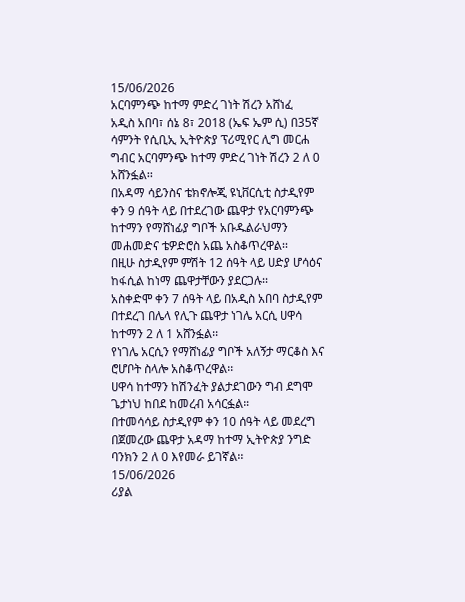15/06/2026
አርባምንጭ ከተማ ምድረ ገነት ሽረን አሸነፈ
አዲስ አበባ፣ ሰኔ 8፣ 2018 (ኤፍ ኤም ሲ) በ35ኛ ሳምንት የሲቢኢ ኢትዮጵያ ፕሪሚየር ሊግ መርሐ ግብር አርባምንጭ ከተማ ምድረ ገነት ሽረን 2 ለ 0 አሸንፏል፡፡
በአዳማ ሳይንስና ቴክኖሎጂ ዩኒቨርሲቲ ስታዲየም ቀን 9 ሰዓት ላይ በተደረገው ጨዋታ የአርባምንጭ ከተማን የማሸነፊያ ግቦች አቡዱልራህማን መሐመድና ቴዎድሮስ አጨ አስቆጥረዋል፡፡
በዚሁ ስታዲየም ምሽት 12 ሰዓት ላይ ሀድያ ሆሳዕና ከፋሲል ከነማ ጨዋታቸውን ያደርጋሉ፡፡
አስቀድሞ ቀን 7 ሰዓት ላይ በአዲስ አበባ ስታዲየም በተደረገ በሌላ የሊጉ ጨዋታ ነገሌ አርሲ ሀዋሳ ከተማን 2 ለ 1 አሸንፏል፡፡
የነገሌ አርሲን የማሸነፊያ ግቦች አለኝታ ማርቆስ እና ሮሆቦት ስላሎ አስቆጥረዋል፡፡
ሀዋሳ ከተማን ከሽንፈት ያልታደገውን ግብ ደግሞ ጌታነህ ከበደ ከመረብ አሳርፏል።
በተመሳሳይ ስታዲየም ቀን 10 ሰዓት ላይ መደረግ በጀመረው ጨዋታ አዳማ ከተማ ኢትዮጵያ ንግድ ባንክን 2 ለ 0 እየመራ ይገኛል፡፡
15/06/2026
ሪያል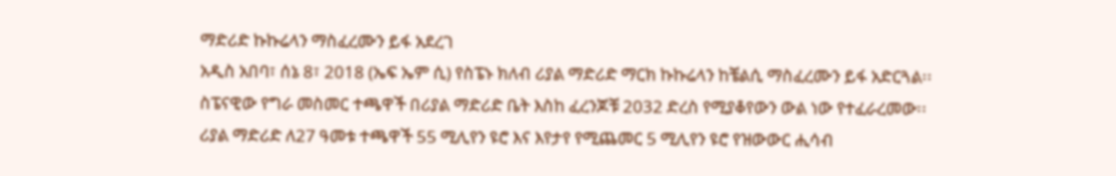ማድሪድ ኩኩሬላን ማስፈረሙን ይፋ አደረገ
አዲስ አበባ፣ ሰኔ 8፣ 2018 (ኤፍ ኤም ሲ) የስፔኑ ክለብ ሪያል ማድሪድ ማርክ ኩኩሬላን ከቼልሲ ማስፈረሙን ይፋ አድርጓል፡፡
ስፔናዊው የግራ መስመር ተጫዋች በሪያል ማድሪድ ቤት እስከ ፈረንጆቹ 2032 ድረስ የሚያቆየውን ውል ነው የተፈራረመው፡፡
ሪያል ማድሪድ ለ27 ዓመቱ ተጫዋች 55 ሚሊየን ዩሮ እና እየታየ የሚጨመር 5 ሚሊየን ዩሮ የዝውውር ሒሳብ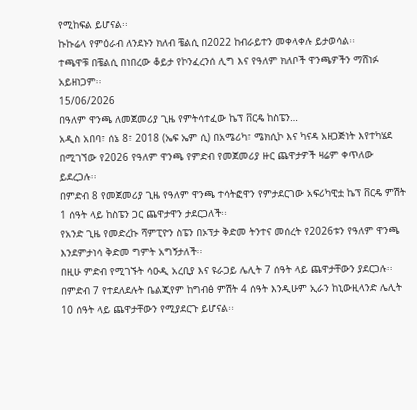የሚከፍል ይሆናል፡፡
ኩኩሬላ የምዕራብ ለንደኑን ክለብ ቼልሲ በ2022 ከብራይተን መቀላቀሉ ይታወሳል፡፡
ተጫዋቹ በቼልሲ በነበረው ቆይታ የኮንፈረንሰ ሊግ እና የዓለም ክለቦች ዋንጫዎችን ማሸነፉ አይዘነጋም፡፡
15/06/2026
በዓለም ዋንጫ ለመጀመሪያ ጊዜ የምትሳተፈው ኬፕ ቨርዴ ከስፔን…
አዲስ አበባ፣ ሰኔ 8፣ 2018 (ኤፍ ኤም ሲ) በአሜሪካ፣ ሜክሲኮ እና ካናዳ አዘጋጅነት እየተካሄደ በሚገኘው የ2026 የዓለም ዋንጫ የምድብ የመጀመሪያ ዙር ጨዋታዎች ዛሬም ቀጥለው ይደረጋሉ፡፡
በምድብ 8 የመጀመሪያ ጊዜ የዓለም ዋንጫ ተሳትፎዋን የምታደርገው አፍሪካዊቷ ኬፕ ቨርዴ ምሽት 1 ሰዓት ላይ ከስፔን ጋር ጨዋታዋን ታደርጋለች፡፡
የአንድ ጊዜ የመድረኩ ሻምፒዮን ስፔን በኦፕታ ቅድመ ትንተና መሰረት የ2026ቱን የዓለም ዋንጫ እንደምታነሳ ቅድመ ግምት አግኝታለች፡፡
በዚሁ ምድብ የሚገኙት ሳዑዲ አረቢያ እና ዩራጋይ ሌሊት 7 ሰዓት ላይ ጨዋታቸውን ያደርጋሉ፡፡
በምድብ 7 የተደለደሉት ቤልጂየም ከግብፅ ምሽት 4 ሰዓት እንዲሁም ኢራን ከኒውዚላንድ ሌሊት 10 ሰዓት ላይ ጨዋታቸውን የሚያደርጉ ይሆናል፡፡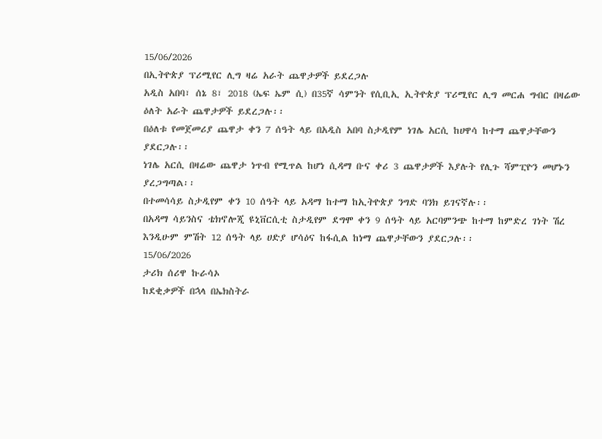15/06/2026
በኢትዮጵያ ፕሪሚየር ሊግ ዛሬ አራት ጨዋታዎች ይደረጋሉ
አዲስ አበባ፣ ሰኔ 8፣ 2018 (ኤፍ ኤም ሲ) በ35ኛ ሳምንት የሲቢኢ ኢትዮጵያ ፕሪሚየር ሊግ መርሐ ግብር በዛሬው ዕለት አራት ጨዋታዎች ይደረጋሉ፡፡
በዕለቱ የመጀመሪያ ጨዋታ ቀን 7 ሰዓት ላይ በአዲስ አበባ ስታዲየም ነገሌ አርሲ ከሀዋሳ ከተማ ጨዋታቸውን ያደርጋሉ፡፡
ነገሌ አርሲ በዛሬው ጨዋታ ነጥብ የሚጥል ከሆነ ሲዳማ ቡና ቀሪ 3 ጨዋታዎች እያሉት የሊጉ ሻምፒዮን መሆኑን ያረጋግጣል፡፡
በተመሳሳይ ስታዲየም ቀን 10 ሰዓት ላይ አዳማ ከተማ ከኢትዮጵያ ንግድ ባንክ ይገናኛሉ፡፡
በአዳማ ሳይንስና ቴክኖሎጂ ዩኒቨርሲቲ ስታዲየም ደግሞ ቀን 9 ሰዓት ላይ አርባምንጭ ከተማ ከምድረ ገነት ሽረ እንዲሁም ምሽት 12 ሰዓት ላይ ሀድያ ሆሳዕና ከፋሲል ከነማ ጨዋታቸውን ያደርጋሉ፡፡
15/06/2026
ታሪክ ሰሪዋ ኩራሳኦ
ከደቂቃዎች በኋላ በኤክስትራ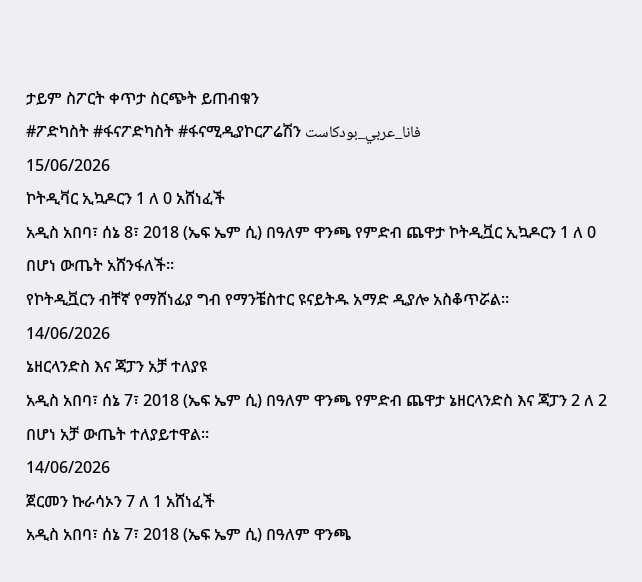ታይም ስፖርት ቀጥታ ስርጭት ይጠብቁን
#ፖድካስት #ፋናፖድካስት #ፋናሚዲያኮርፖሬሽን فانا_عربي_بودكاست
15/06/2026
ኮትዲቫር ኢኳዶርን 1 ለ 0 አሸነፈች
አዲስ አበባ፣ ሰኔ 8፣ 2018 (ኤፍ ኤም ሲ) በዓለም ዋንጫ የምድብ ጨዋታ ኮትዲቯር ኢኳዶርን 1 ለ 0 በሆነ ውጤት አሸንፋለች።
የኮትዲቯርን ብቸኛ የማሸነፊያ ግብ የማንቼስተር ዩናይትዱ አማድ ዲያሎ አስቆጥሯል።
14/06/2026
ኔዘርላንድስ እና ጃፓን አቻ ተለያዩ
አዲስ አበባ፣ ሰኔ 7፣ 2018 (ኤፍ ኤም ሲ) በዓለም ዋንጫ የምድብ ጨዋታ ኔዘርላንድስ እና ጃፓን 2 ለ 2 በሆነ አቻ ውጤት ተለያይተዋል፡፡
14/06/2026
ጀርመን ኩራሳኦን 7 ለ 1 አሸነፈች
አዲስ አበባ፣ ሰኔ 7፣ 2018 (ኤፍ ኤም ሲ) በዓለም ዋንጫ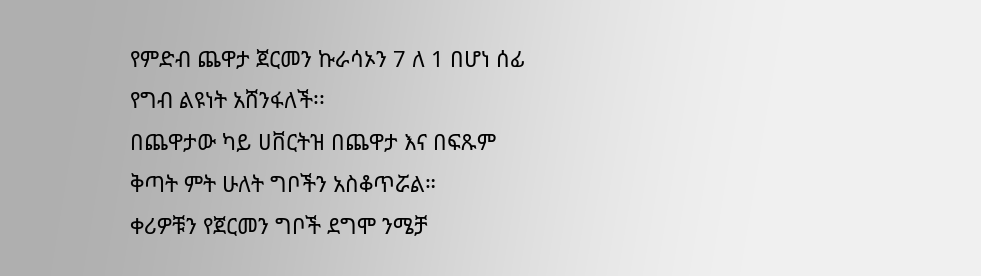የምድብ ጨዋታ ጀርመን ኩራሳኦን 7 ለ 1 በሆነ ሰፊ የግብ ልዩነት አሸንፋለች፡፡
በጨዋታው ካይ ሀቨርትዝ በጨዋታ እና በፍጹም ቅጣት ምት ሁለት ግቦችን አስቆጥሯል።
ቀሪዎቹን የጀርመን ግቦች ደግሞ ንሜቻ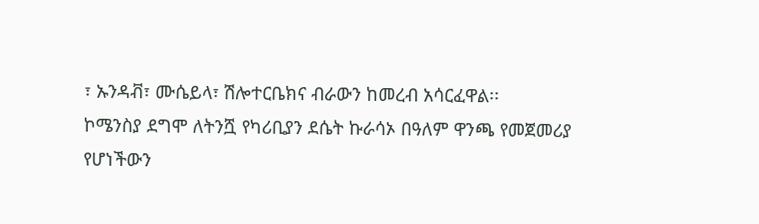፣ ኡንዳቭ፣ ሙሴይላ፣ ሽሎተርቤክና ብራውን ከመረብ አሳርፈዋል፡፡
ኮሜንስያ ደግሞ ለትንሿ የካሪቢያን ደሴት ኩራሳኦ በዓለም ዋንጫ የመጀመሪያ የሆነችውን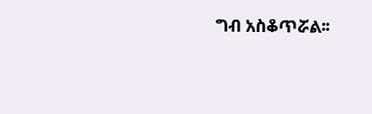ግብ አስቆጥሯል፡፡